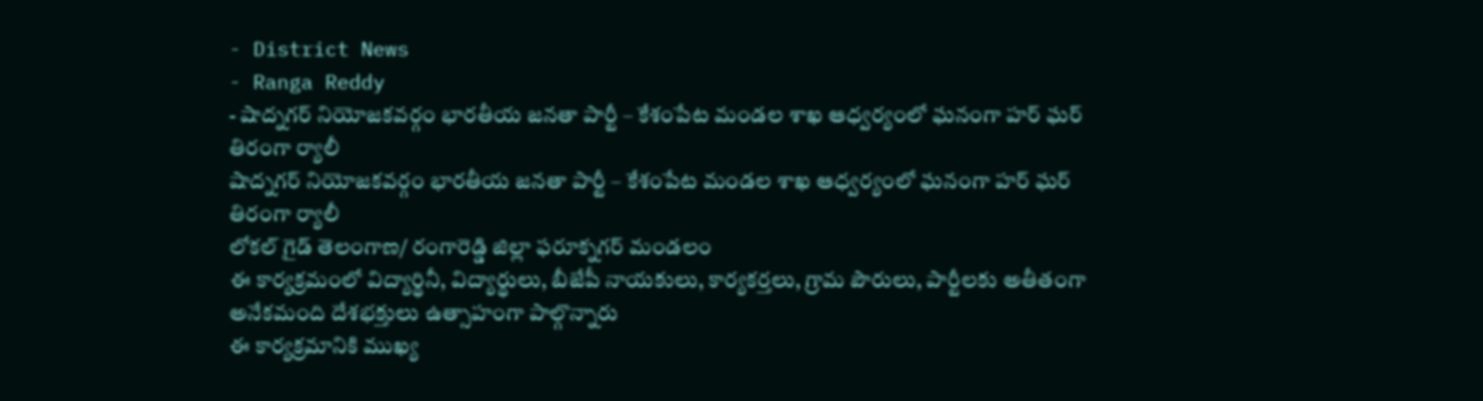- District News
- Ranga Reddy
- షాద్నగర్ నియోజకవర్గం భారతీయ జనతా పార్టీ – కేశంపేట మండల శాఖ ఆధ్వర్యంలో ఘనంగా హర్ ఘర్ తిరంగా ర్యాలీ
షాద్నగర్ నియోజకవర్గం భారతీయ జనతా పార్టీ – కేశంపేట మండల శాఖ ఆధ్వర్యంలో ఘనంగా హర్ ఘర్ తిరంగా ర్యాలీ
లోకల్ గైడ్ తెలంగాణ/ రంగారెడ్డి జిల్లా ఫరూక్నగర్ మండలం
ఈ కార్యక్రమంలో విద్యార్థినీ, విద్యార్థులు, బీజేపీ నాయకులు, కార్యకర్తలు, గ్రామ పౌరులు, పార్టీలకు అతీతంగా అనేకమంది దేశభక్తులు ఉత్సాహంగా పాల్గొన్నారు
ఈ కార్యక్రమానికి ముఖ్య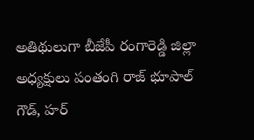అతిథులుగా బీజేపీ రంగారెడ్డి జిల్లా అధ్యక్షులు పంతంగి రాజ్ భూపాల్ గౌడ్, హర్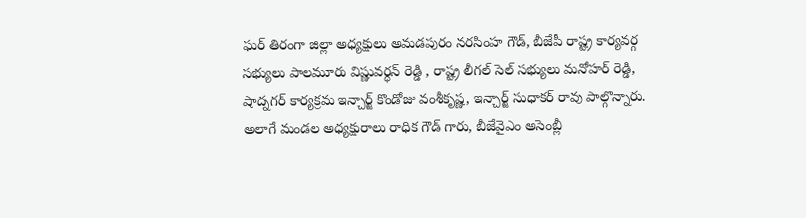ఘర్ తిరంగా జిల్లా అధ్యక్షులు అమడపురం నరసింహ గౌడ్, బీజేపీ రాష్ట్ర కార్యవర్గ సభ్యులు పాలమూరు విష్ణువర్ధన్ రెడ్డి , రాష్ట్ర లీగల్ సెల్ సభ్యులు మనోహర్ రెడ్డి, షాద్నగర్ కార్యక్రమ ఇన్చార్జ్ కొండోజు వంశీకృష్ణ, ఇన్చార్జ్ సుధాకర్ రావు పాల్గొన్నారు.
అలాగే మండల అధ్యక్షురాలు రాధిక గౌడ్ గారు, బీజేవైఎం అసెంబ్లీ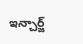ఇన్చార్జ్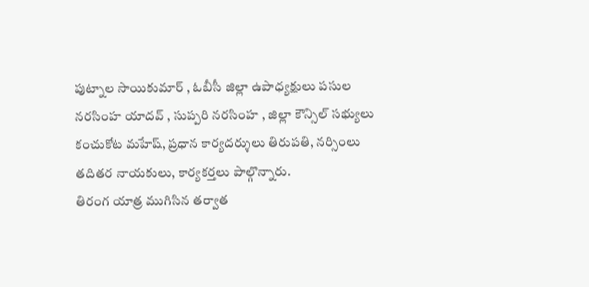పుట్నాల సాయికుమార్ , ఓబీసీ జిల్లా ఉపాధ్యక్షులు పసుల నరసింహ యాదవ్ , సుప్పరి నరసింహ , జిల్లా కౌన్సిల్ సభ్యులు కంచుకోట మహేష్, ప్రధాన కార్యదర్శులు తిరుపతి, నర్సింలు తదితర నాయకులు, కార్యకర్తలు పాల్గొన్నారు.
తిరంగ యాత్ర ముగిసిన తర్వాత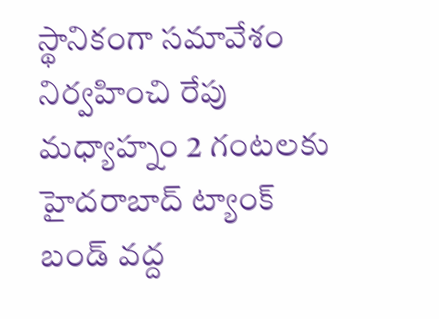స్థానికంగా సమావేశం నిర్వహించి రేపు మధ్యాహ్నం 2 గంటలకు హైదరాబాద్ ట్యాంక్ బండ్ వద్ద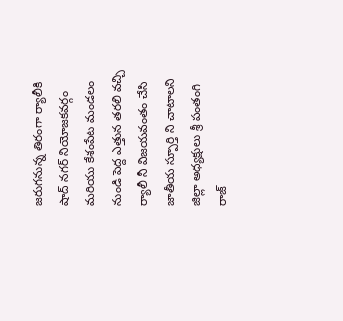జరుగనున్న తిరంగా ర్యాలీకి షాద్ నగర్ నియోజకవర్గం మరియు కేశంపేట మండలం నుండి పెద్ద ఎత్తున తరలి వచ్చి ర్యాలీ నీ విజయవంతం చేసి జాతీయ స్పూర్తి ని చాటాలని జిల్లా అధ్యక్షులు శ్రీ పంతంగి రాజ్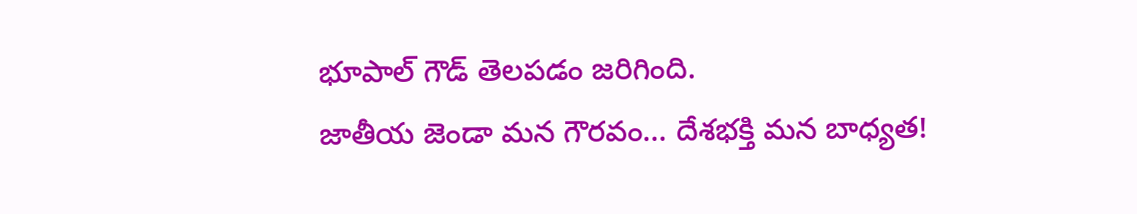భూపాల్ గౌడ్ తెలపడం జరిగింది.
జాతీయ జెండా మన గౌరవం… దేశభక్తి మన బాధ్యత!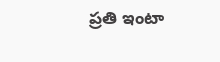ప్రతి ఇంటా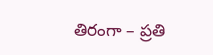తిరంగా – ప్రతి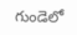గుండెలో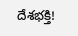దేశభక్తి!